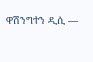ዋሽንግተን ዲሲ —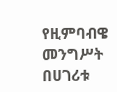የዚምባብዌ መንግሥት በሀገሪቱ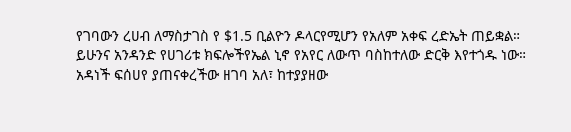የገባውን ረሀብ ለማስታገስ የ $1.5 ቢልዮን ዶላርየሚሆን የአለም አቀፍ ረድኤት ጠይቋል።
ይሁንና አንዳንድ የሀገሪቱ ክፍሎችየኤል ኒኖ የአየር ለውጥ ባስከተለው ድርቅ እየተጎዱ ነው።
አዳነች ፍሰሀየ ያጠናቀረችው ዘገባ አለ፣ ከተያያዘው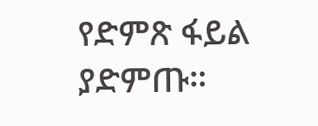የድምጽ ፋይል ያድምጡ።